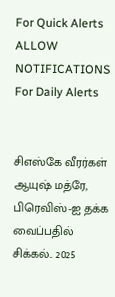For Quick Alerts
ALLOW NOTIFICATIONS
For Daily Alerts


சிஎஸ்கே வீரர்கள் ஆயுஷ் மத்ரே, பிரெவிஸ்-ஐ தக்க வைப்பதில் சிக்கல்.. 2025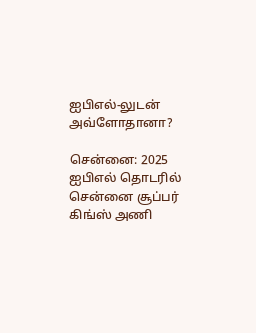ஐபிஎல்-லுடன் அவ்ளோதானா?

சென்னை: 2025 ஐபிஎல் தொடரில் சென்னை சூப்பர் கிங்ஸ் அணி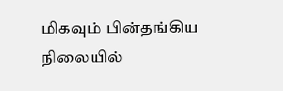மிகவும் பின்தங்கிய நிலையில்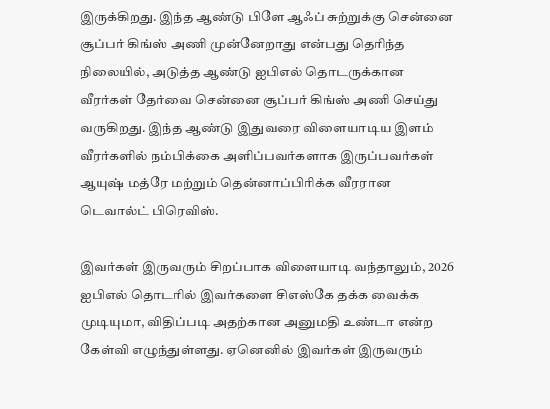இருக்கிறது. இந்த ஆண்டு பிளே ஆஃப் சுற்றுக்கு சென்னை சூப்பர் கிங்ஸ் அணி முன்னேறாது என்பது தெரிந்த நிலையில், அடுத்த ஆண்டு ஐபிஎல் தொடருக்கான வீரர்கள் தேர்வை சென்னை சூப்பர் கிங்ஸ் அணி செய்து வருகிறது. இந்த ஆண்டு இதுவரை விளையாடிய இளம் வீரர்களில் நம்பிக்கை அளிப்பவர்களாக இருப்பவர்கள் ஆயுஷ் மத்ரே மற்றும் தென்னாப்பிரிக்க வீரரான டெவால்ட் பிரெவிஸ்.

இவர்கள் இருவரும் சிறப்பாக விளையாடி வந்தாலும், 2026 ஐபிஎல் தொடரில் இவர்களை சிஎஸ்கே தக்க வைக்க முடியுமா, விதிப்படி அதற்கான அனுமதி உண்டா என்ற கேள்வி எழுந்துள்ளது. ஏனெனில் இவர்கள் இருவரும்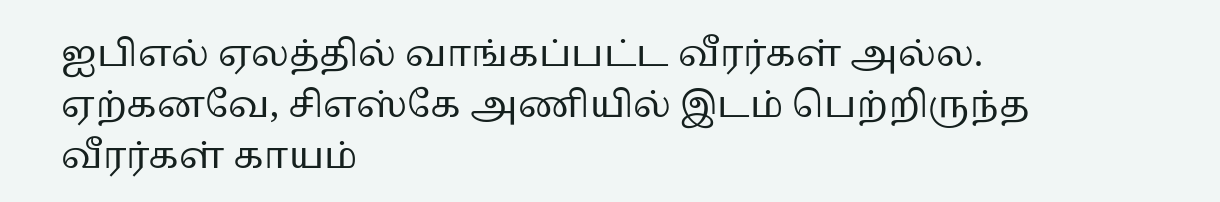ஐபிஎல் ஏலத்தில் வாங்கப்பட்ட வீரர்கள் அல்ல. ஏற்கனவே, சிஎஸ்கே அணியில் இடம் பெற்றிருந்த வீரர்கள் காயம்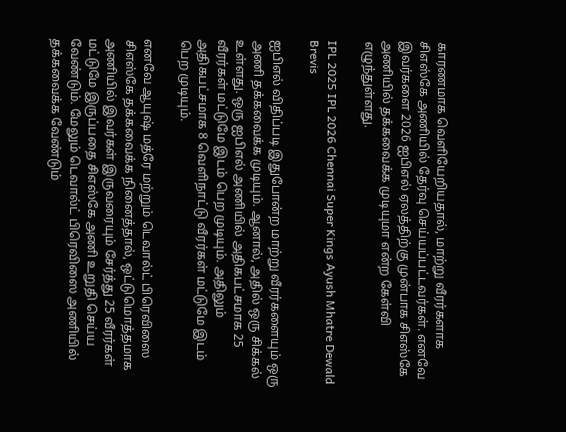காரணமாக வெளியேறியதால், மாற்று வீரர்களாக சிஎஸ்கே அணியில் தேர்வு செய்யப்பட்டவர்கள். எனவே இவர்களை 2026 ஐபிஎல் ஏலத்திற்கு முன்பாக சிஎஸ்கே அணியில் தக்கவைக்க முடியுமா என்ற கேள்வி எழுந்துள்ளது.

IPL 2025 IPL 2026 Chennai Super Kings Ayush Mhatre Dewald Brevis

ஐபிஎல் விதிப்படி இதுபோன்ற மாற்று வீரர்களையும் ஒரு அணி தக்கவைக்க முடியும். ஆனால், அதில் ஒரு சிக்கல் உள்ளது. ஒரு ஐபிஎல் அணியில் அதிகபட்சமாக 25 வீரர்கள் மட்டுமே இடம் பெற முடியும். அதிலும் அதிகபட்சமாக 8 வெளிநாட்டு வீரர்கள் மட்டுமே இடம் பெற முடியும்.

எனவே ஆயுஷ் மத்ரே மற்றும் டெவால்ட் பிரெவிஸை சிஎஸ்கே தக்கவைக்க நினைத்தால், ஒட்டுமொத்தமாக அணியில் இவர்கள் இருவரையும் சேர்த்து 25 வீரர்கள் மட்டுமே இருப்பதை சிஎஸ்கே அணி உறுதி செய்ய வேண்டும். மேலும் டெவால்ட் பிரெவிஸை அணியில் தக்கவைக்க வேண்டும்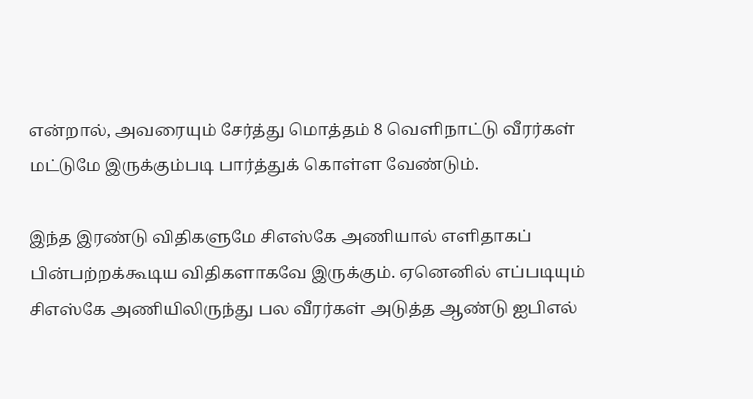என்றால், அவரையும் சேர்த்து மொத்தம் 8 வெளிநாட்டு வீரர்கள் மட்டுமே இருக்கும்படி பார்த்துக் கொள்ள வேண்டும்.

இந்த இரண்டு விதிகளுமே சிஎஸ்கே அணியால் எளிதாகப் பின்பற்றக்கூடிய விதிகளாகவே இருக்கும். ஏனெனில் எப்படியும் சிஎஸ்கே அணியிலிருந்து பல வீரர்கள் அடுத்த ஆண்டு ஐபிஎல்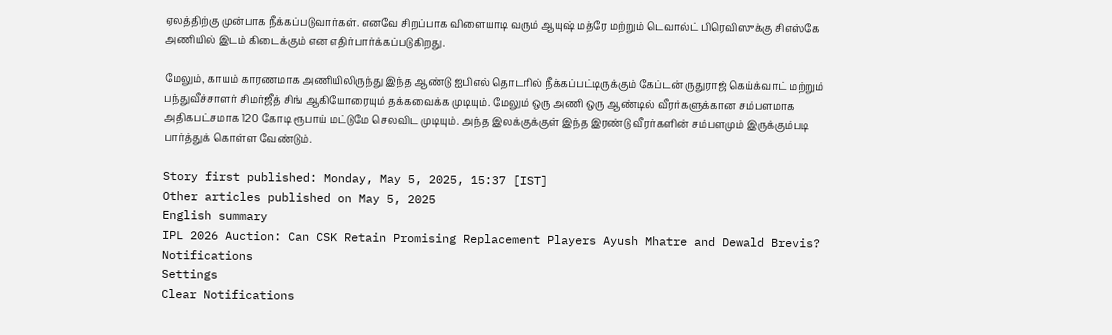ஏலத்திற்கு முன்பாக நீக்கப்படுவார்கள். எனவே சிறப்பாக விளையாடி வரும் ஆயுஷ் மத்ரே மற்றும் டெவால்ட் பிரெவிஸுக்கு சிஎஸ்கே அணியில் இடம் கிடைக்கும் என எதிர்பார்க்கப்படுகிறது.

மேலும், காயம் காரணமாக அணியிலிருந்து இந்த ஆண்டு ஐபிஎல் தொடரில் நீக்கப்பட்டிருக்கும் கேப்டன் ருதுராஜ் கெய்க்வாட் மற்றும் பந்துவீச்சாளர் சிமர்ஜீத் சிங் ஆகியோரையும் தக்கவைக்க முடியும். மேலும் ஒரு அணி ஒரு ஆண்டில் வீரர்களுக்கான சம்பளமாக அதிகபட்சமாக 120 கோடி ரூபாய் மட்டுமே செலவிட முடியும். அந்த இலக்குக்குள் இந்த இரண்டு வீரர்களின் சம்பளமும் இருக்கும்படி பார்த்துக் கொள்ள வேண்டும்.

Story first published: Monday, May 5, 2025, 15:37 [IST]
Other articles published on May 5, 2025
English summary
IPL 2026 Auction: Can CSK Retain Promising Replacement Players Ayush Mhatre and Dewald Brevis?
Notifications
Settings
Clear Notifications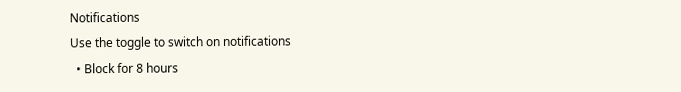Notifications
Use the toggle to switch on notifications
  • Block for 8 hours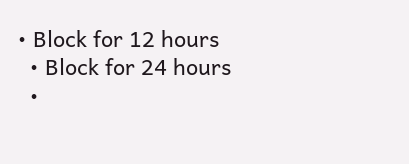• Block for 12 hours
  • Block for 24 hours
  •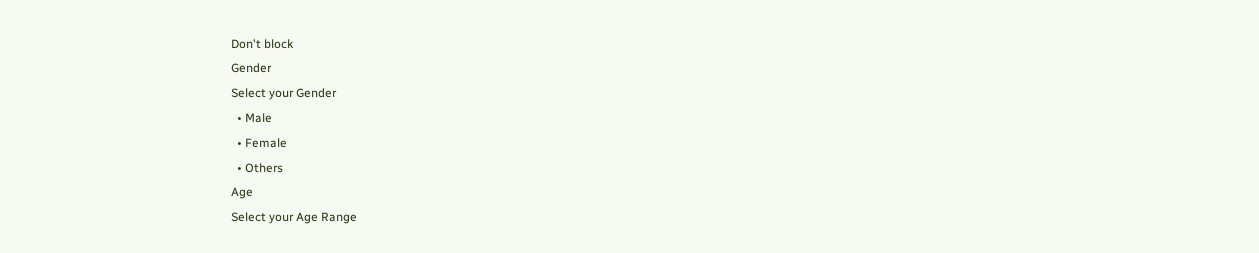Don't block
Gender
Select your Gender
  • Male
  • Female
  • Others
Age
Select your Age Range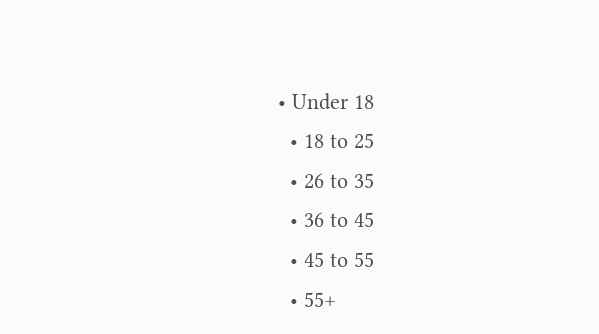• Under 18
  • 18 to 25
  • 26 to 35
  • 36 to 45
  • 45 to 55
  • 55+